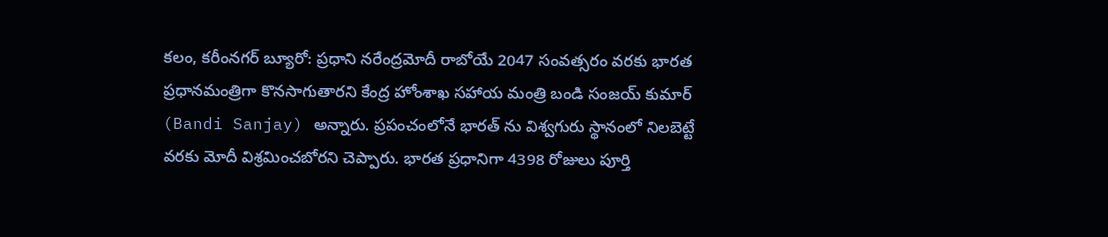కలం, కరీంనగర్ బ్యూరో: ప్రధాని నరేంద్రమోదీ రాబోయే 2047 సంవత్సరం వరకు భారత ప్రధానమంత్రిగా కొనసాగుతారని కేంద్ర హోంశాఖ సహాయ మంత్రి బండి సంజయ్ కుమార్ (Bandi Sanjay) అన్నారు. ప్రపంచంలోనే భారత్ ను విశ్వగురు స్థానంలో నిలబెట్టే వరకు మోదీ విశ్రమించబోరని చెప్పారు. భారత ప్రధానిగా 4398 రోజులు పూర్తి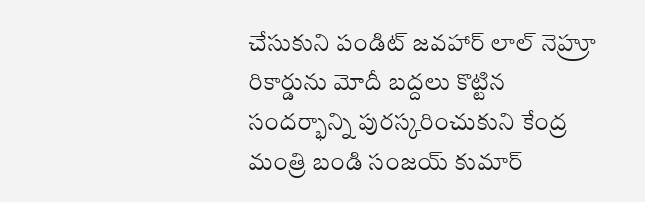చేసుకుని పండిట్ జవహార్ లాల్ నెహ్రూ రికార్డును మోదీ బద్దలు కొట్టిన సందర్భాన్ని పురస్కరించుకుని కేంద్ర మంత్రి బండి సంజయ్ కుమార్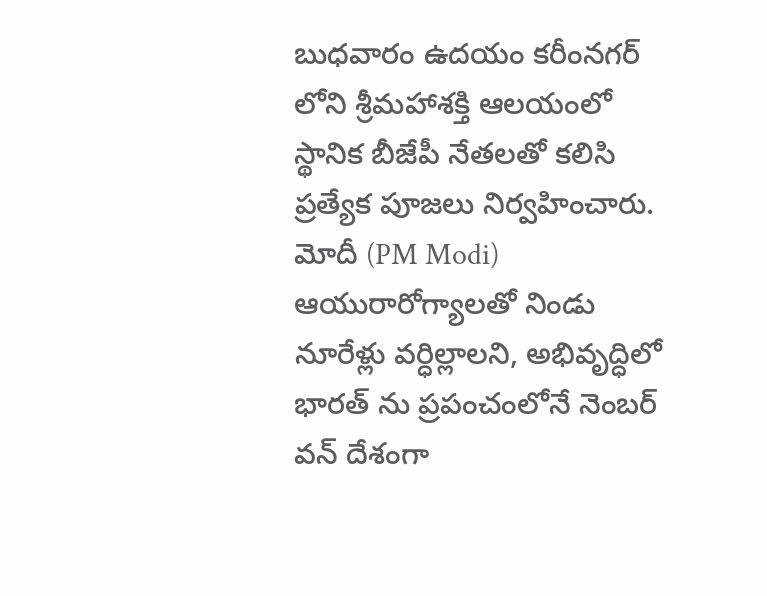బుధవారం ఉదయం కరీంనగర్ లోని శ్రీమహాశక్తి ఆలయంలో స్థానిక బీజేపీ నేతలతో కలిసి ప్రత్యేక పూజలు నిర్వహించారు.
మోదీ (PM Modi) ఆయురారోగ్యాలతో నిండు నూరేళ్లు వర్ధిల్లాలని, అభివృద్ధిలో భారత్ ను ప్రపంచంలోనే నెంబర్ వన్ దేశంగా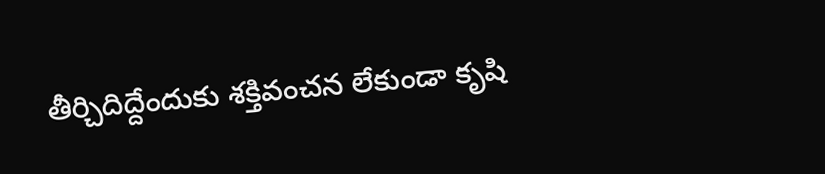తీర్చిదిద్దేందుకు శక్తివంచన లేకుండా కృషి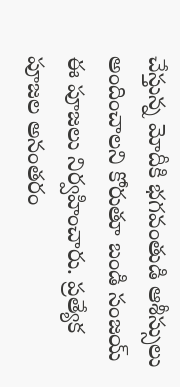చేస్తున్న మోదీకి భగవంతుడి ఆశీస్సులు అందించాలని కోరుతూ బండి సంజయ్ ఈ పూజలు నిర్వహించారు. ప్రత్యేక పూజల అనంతరం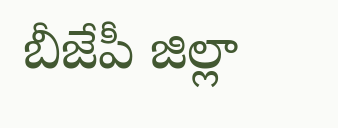బీజేపీ జిల్లా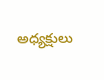అధ్యక్షులు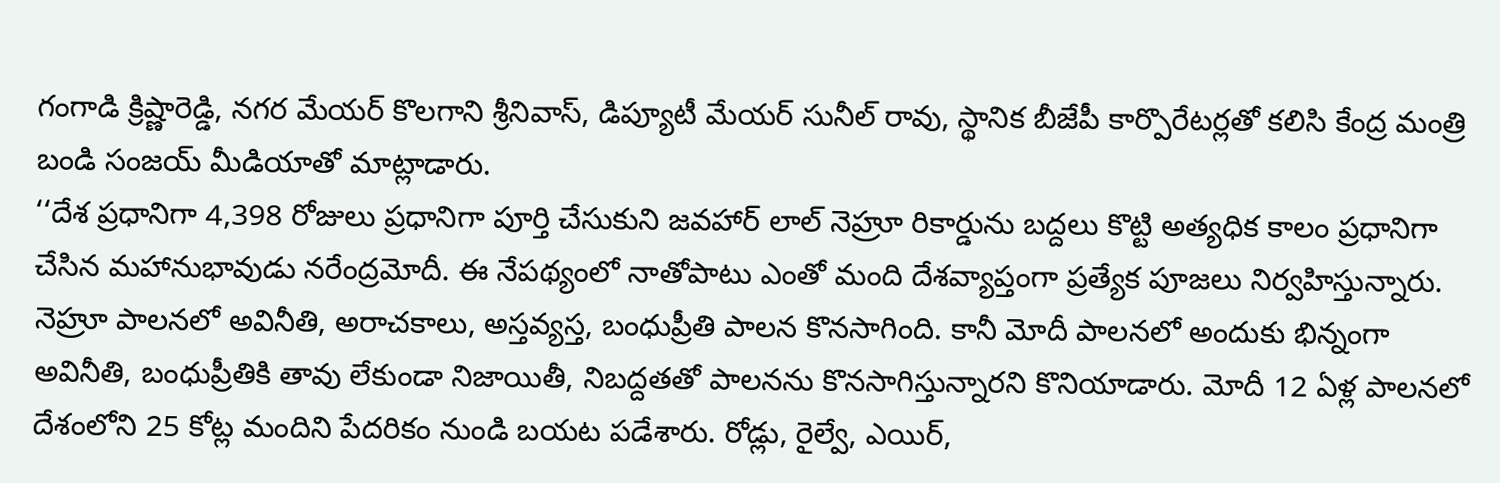గంగాడి క్రిష్ణారెడ్డి, నగర మేయర్ కొలగాని శ్రీనివాస్, డిప్యూటీ మేయర్ సునీల్ రావు, స్థానిక బీజేపీ కార్పొరేటర్లతో కలిసి కేంద్ర మంత్రి బండి సంజయ్ మీడియాతో మాట్లాడారు.
‘‘దేశ ప్రధానిగా 4,398 రోజులు ప్రధానిగా పూర్తి చేసుకుని జవహార్ లాల్ నెహ్రూ రికార్డును బద్దలు కొట్టి అత్యధిక కాలం ప్రధానిగా చేసిన మహానుభావుడు నరేంద్రమోదీ. ఈ నేపథ్యంలో నాతోపాటు ఎంతో మంది దేశవ్యాప్తంగా ప్రత్యేక పూజలు నిర్వహిస్తున్నారు. నెహ్రూ పాలనలో అవినీతి, అరాచకాలు, అస్తవ్యస్త, బంధుప్రీతి పాలన కొనసాగింది. కానీ మోదీ పాలనలో అందుకు భిన్నంగా అవినీతి, బంధుప్రీతికి తావు లేకుండా నిజాయితీ, నిబద్దతతో పాలనను కొనసాగిస్తున్నారని కొనియాడారు. మోదీ 12 ఏళ్ల పాలనలో దేశంలోని 25 కోట్ల మందిని పేదరికం నుండి బయట పడేశారు. రోడ్లు, రైల్వే, ఎయిర్,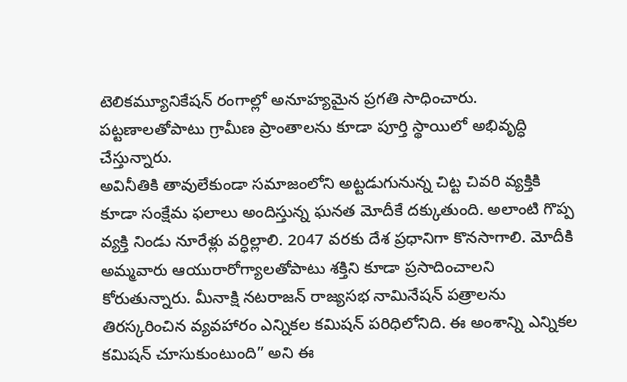టెలికమ్యూనికేషన్ రంగాల్లో అనూహ్యమైన ప్రగతి సాధించారు. పట్టణాలతోపాటు గ్రామీణ ప్రాంతాలను కూడా పూర్తి స్థాయిలో అభివృద్ధి చేస్తున్నారు.
అవినీతికి తావులేకుండా సమాజంలోని అట్టడుగునున్న చిట్ట చివరి వ్యక్తికి కూడా సంక్షేమ ఫలాలు అందిస్తున్న ఘనత మోదీకే దక్కుతుంది. అలాంటి గొప్ప వ్యక్తి నిండు నూరేళ్లు వర్ధిల్లాలి. 2047 వరకు దేశ ప్రధానిగా కొనసాగాలి. మోదీకి అమ్మవారు ఆయురారోగ్యాలతోపాటు శక్తిని కూడా ప్రసాదించాలని కోరుతున్నారు. మీనాక్షి నటరాజన్ రాజ్యసభ నామినేషన్ పత్రాలను తిరస్కరించిన వ్యవహారం ఎన్నికల కమిషన్ పరిధిలోనిది. ఈ అంశాన్ని ఎన్నికల కమిషన్ చూసుకుంటుంది” అని ఈ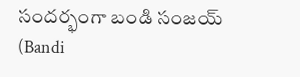సందర్భంగా బండి సంజయ్ (Bandi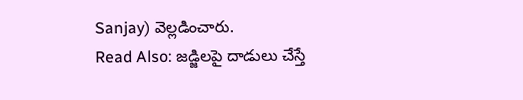Sanjay) వెల్లడించారు.
Read Also: జడ్జిలపై దాడులు చేస్తే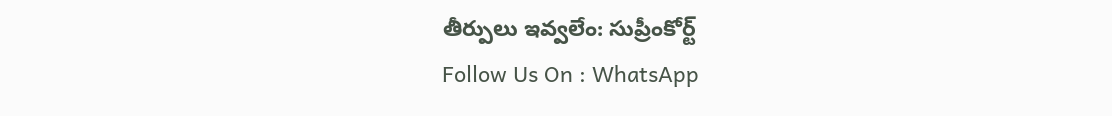తీర్పులు ఇవ్వలేం: సుప్రీంకోర్ట్
Follow Us On : WhatsApp